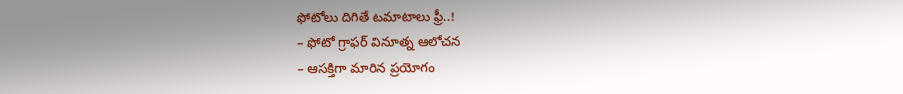ఫోటోలు దిగితే టమాటాలు ఫ్రీ..!
– ఫోటో గ్రాఫర్ వినూత్న ఆలోచన
– ఆసక్తిగా మారిన ప్రయోగం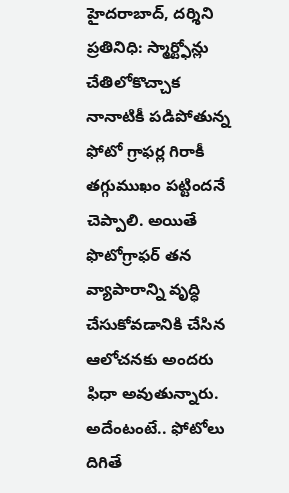హైదరాబాద్, దర్శిని ప్రతినిధి: స్మార్ట్ఫోన్లు చేతిలోకొచ్చాక నానాటికీ పడిపోతున్న ఫోటో గ్రాఫర్ల గిరాకీ తగ్గుముఖం పట్టిందనే చెప్పాలి. అయితే ఫొటోగ్రాఫర్ తన వ్యాపారాన్ని వృద్ధి చేసుకోవడానికి చేసిన ఆలోచనకు అందరు ఫిధా అవుతున్నారు. అదేంటంటే.. ఫోటోలు దిగితే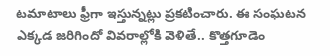టమాటాలు ఫ్రీగా ఇస్తున్నట్లు ప్రకటించారు. ఈ సంఘటన ఎక్కడ జరిగిందో వివరాల్లోకి వెళితే.. కొత్తగూడెం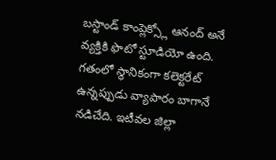బస్టాండ్ కాంప్లెక్స్లో ఆనంద్ అనే వ్యక్తికి ఫొటో స్టూడియో ఉంది. గతంలో స్థానికంగా కలెక్టరేట్ ఉన్నప్పుడు వ్యాపారం బాగానే నడిచేది. ఇటీవల జిల్లా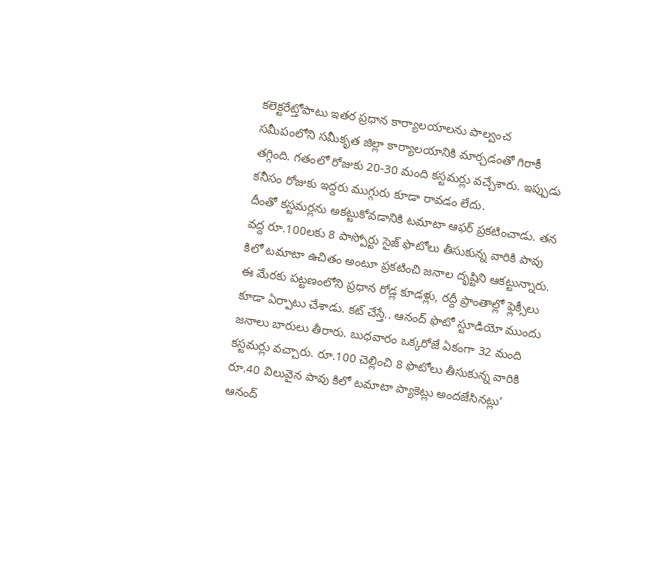కలెక్టరేట్తోపాటు ఇతర ప్రధాన కార్యాలయాలను పాల్వంచ సమీపంలోని సమీకృత జిల్లా కార్యాలయానికి మార్చడంతో గిరాకీ తగ్గింది. గతంలో రోజుకు 20-30 మంది కస్టమర్లు వచ్చేశారు. ఇప్పుడు కనీసం రోజుకు ఇద్దరు ముగ్గురు కూడా రావడం లేదు.
దీంతో కస్టమర్లను అకట్టుకోవడానికి టమాటా ఆఫర్ ప్రకటించాడు. తన వద్ద రూ.100లకు 8 పాస్పోర్టు సైజ్ ఫొటోలు తీసుకున్న వారికి పావు కిలో టమాటా ఉచితం అంటూ ప్రకటించి జనాల దృష్టిని ఆకట్టున్నారు. ఈ మేరకు పట్టణంలోని ప్రధాన రోడ్ల కూడళ్లు, రద్దీ ప్రాంతాల్లో ఫ్లెక్సీలు కూడా ఏర్పాటు చేశాడు. కట్ చేస్తే.. ఆనంద్ ఫొటో స్టూడియో ముందు జనాలు బారులు తీరారు. బుధవారం ఒక్కరోజే ఏకంగా 32 మంది కస్టమర్లు వచ్చారు. రూ.100 చెల్లించి 8 ఫొటోలు తీసుకున్న వారికి రూ.40 విలువైన పావు కిలో టమాటా ప్యాకెట్లు అందజేసినట్లు’ ఆనంద్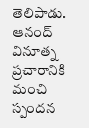తెలిపాడు. ఆనంద్ వినూత్న ప్రచారానికి మంచి స్పందన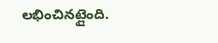లభించినట్లైంది.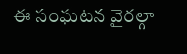ఈ సంఘటన వైరల్గా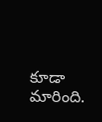కూడా మారింది.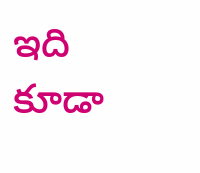ఇది కూడా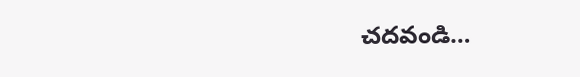చదవండి…